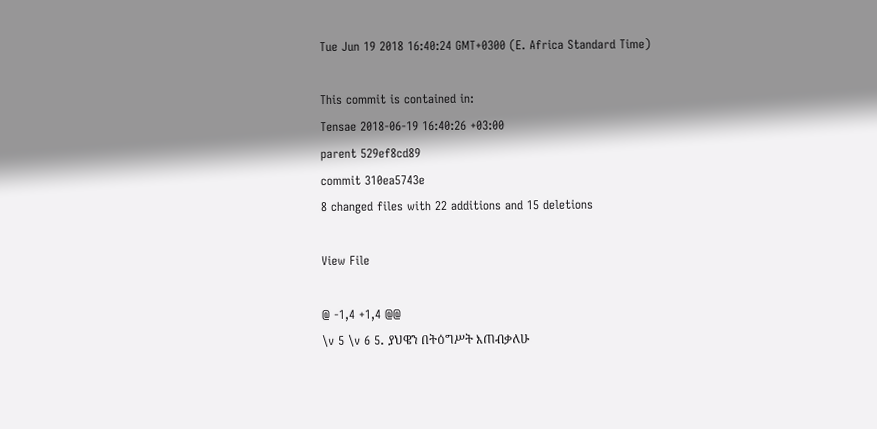Tue Jun 19 2018 16:40:24 GMT+0300 (E. Africa Standard Time)

This commit is contained in:
Tensae 2018-06-19 16:40:26 +03:00
parent 529ef8cd89
commit 310ea5743e
8 changed files with 22 additions and 15 deletions

View File

@ -1,4 +1,4 @@
\v 5 \v 6 5. ያህዌን በትዕግሥት እጠብቃለሁ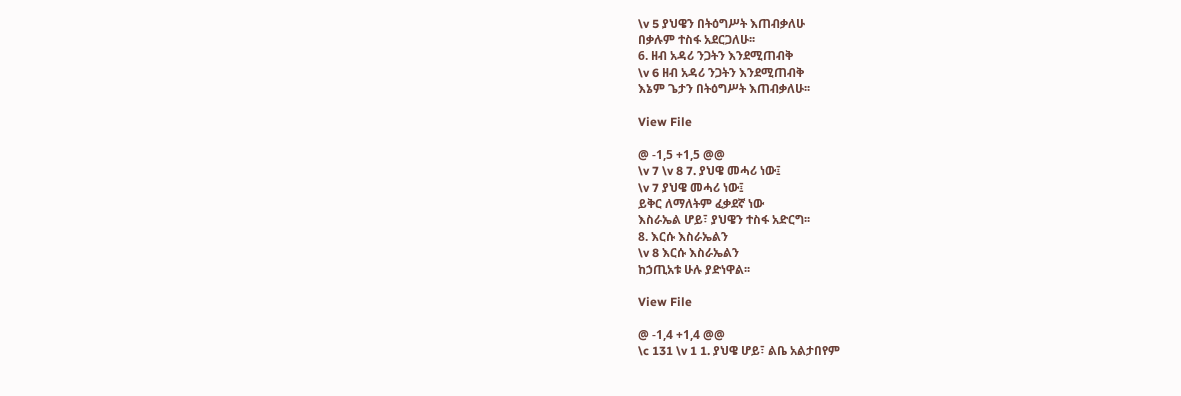\v 5 ያህዌን በትዕግሥት እጠብቃለሁ
በቃሉም ተስፋ አደርጋለሁ፡፡
6. ዘብ አዳሪ ንጋትን እንደሚጠብቅ
\v 6 ዘብ አዳሪ ንጋትን እንደሚጠብቅ
እኔም ጌታን በትዕግሥት እጠብቃለሁ፡፡

View File

@ -1,5 +1,5 @@
\v 7 \v 8 7. ያህዌ መሓሪ ነው፤
\v 7 ያህዌ መሓሪ ነው፤
ይቅር ለማለትም ፈቃደኛ ነው
እስራኤል ሆይ፣ ያህዌን ተስፋ አድርግ፡፡
8. እርሱ እስራኤልን
\v 8 እርሱ እስራኤልን
ከኃጢአቱ ሁሉ ያድነዋል፡፡

View File

@ -1,4 +1,4 @@
\c 131 \v 1 1. ያህዌ ሆይ፣ ልቤ አልታበየም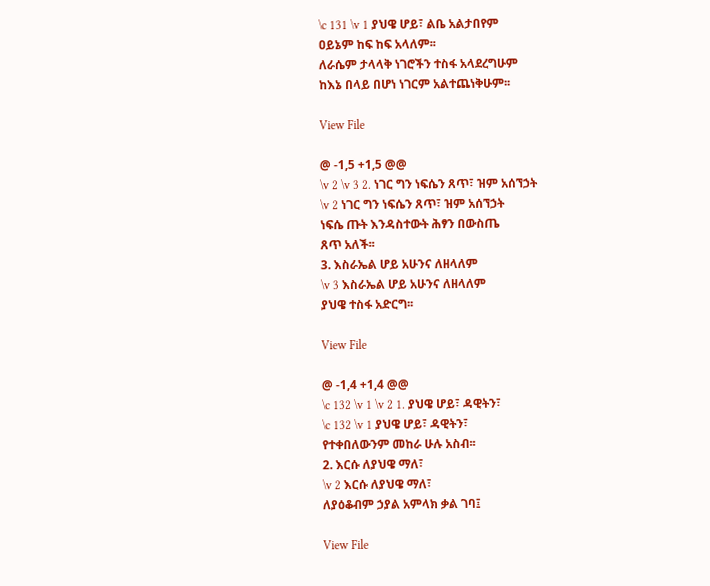\c 131 \v 1 ያህዌ ሆይ፣ ልቤ አልታበየም
ዐይኔም ከፍ ከፍ አላለም፡፡
ለራሴም ታላላቅ ነገሮችን ተስፋ አላደረግሁም
ከእኔ በላይ በሆነ ነገርም አልተጨነቅሁም፡፡

View File

@ -1,5 +1,5 @@
\v 2 \v 3 2. ነገር ግን ነፍሴን ጸጥ፣ ዝም አሰኘኃት
\v 2 ነገር ግን ነፍሴን ጸጥ፣ ዝም አሰኘኃት
ነፍሴ ጡት እንዳስተውት ሕፃን በውስጤ
ጸጥ አለች፡፡
3. እስራኤል ሆይ አሁንና ለዘላለም
\v 3 እስራኤል ሆይ አሁንና ለዘላለም
ያህዌ ተስፋ አድርግ፡፡

View File

@ -1,4 +1,4 @@
\c 132 \v 1 \v 2 1. ያህዌ ሆይ፣ ዳዊትን፣
\c 132 \v 1 ያህዌ ሆይ፣ ዳዊትን፣
የተቀበለውንም መከራ ሁሉ አስብ፡፡
2. እርሱ ለያህዌ ማለ፣
\v 2 እርሱ ለያህዌ ማለ፣
ለያዕቆብም ኃያል አምላክ ቃል ገባ፤

View File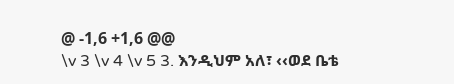@ -1,6 +1,6 @@
\v 3 \v 4 \v 5 3. እንዲህም አለ፣ ‹‹ወደ ቤቴ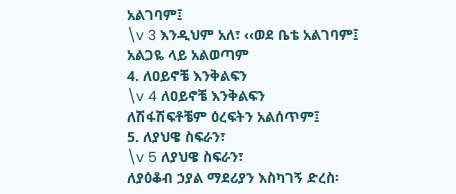አልገባም፤
\v 3 እንዲህም አለ፣ ‹‹ወደ ቤቴ አልገባም፤
አልጋዬ ላይ አልወጣም
4. ለዐይኖቼ እንቅልፍን
\v 4 ለዐይኖቼ እንቅልፍን
ለሽፋሽፍቶቼም ዕረፍትን አልሰጥም፤
5. ለያህዌ ስፍራን፣
\v 5 ለያህዌ ስፍራን፣
ለያዕቆብ ኃያል ማደሪያን እስካገኝ ድረስ፡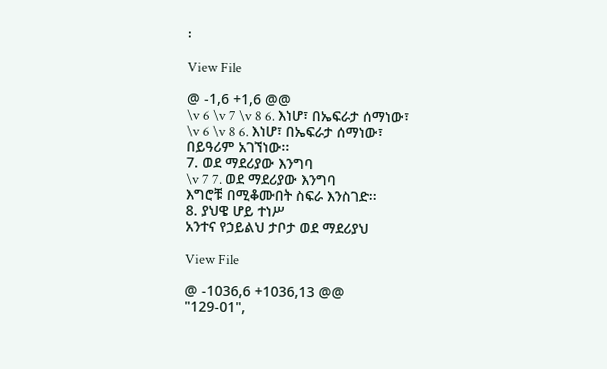፡

View File

@ -1,6 +1,6 @@
\v 6 \v 7 \v 8 6. እነሆ፣ በኤፍራታ ሰማነው፣
\v 6 \v 8 6. እነሆ፣ በኤፍራታ ሰማነው፣
በይዓሪም አገኘነው፡፡
7. ወደ ማደሪያው እንግባ
\v 7 7. ወደ ማደሪያው እንግባ
እግሮቹ በሚቆሙበት ስፍራ እንስገድ፡፡
8. ያህዌ ሆይ ተነሥ
አንተና የኃይልህ ታቦታ ወደ ማደሪያህ

View File

@ -1036,6 +1036,13 @@
"129-01",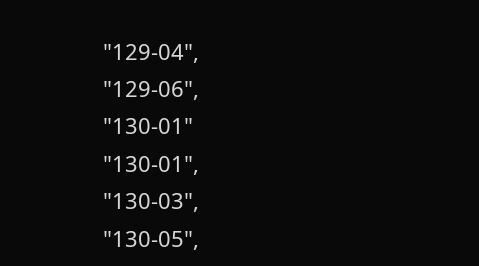"129-04",
"129-06",
"130-01"
"130-01",
"130-03",
"130-05",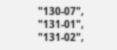"130-07",
"131-01",
"131-02",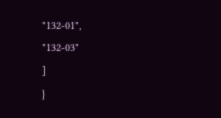"132-01",
"132-03"
]
}